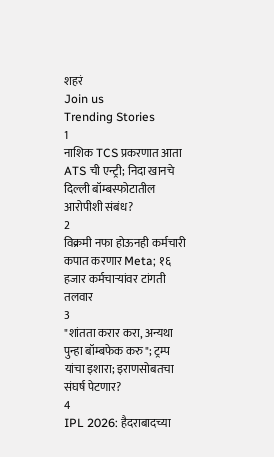शहरं
Join us
Trending Stories
1
नाशिक TCS प्रकरणात आता ATS ची एन्ट्री; निदा खानचे दिल्ली बॉम्बस्फोटातील आरोपीशी संबंध?
2
विक्रमी नफा होऊनही कर्मचारी कपात करणार Meta; १६ हजार कर्मचाऱ्यांवर टांगती तलवार
3
"शांतता करार करा, अन्यथा पुन्हा बॉम्बफेक करु"; ट्रम्प यांचा इशारा; इराणसोबतचा संघर्ष पेटणार?
4
IPL 2026: हैदराबादच्या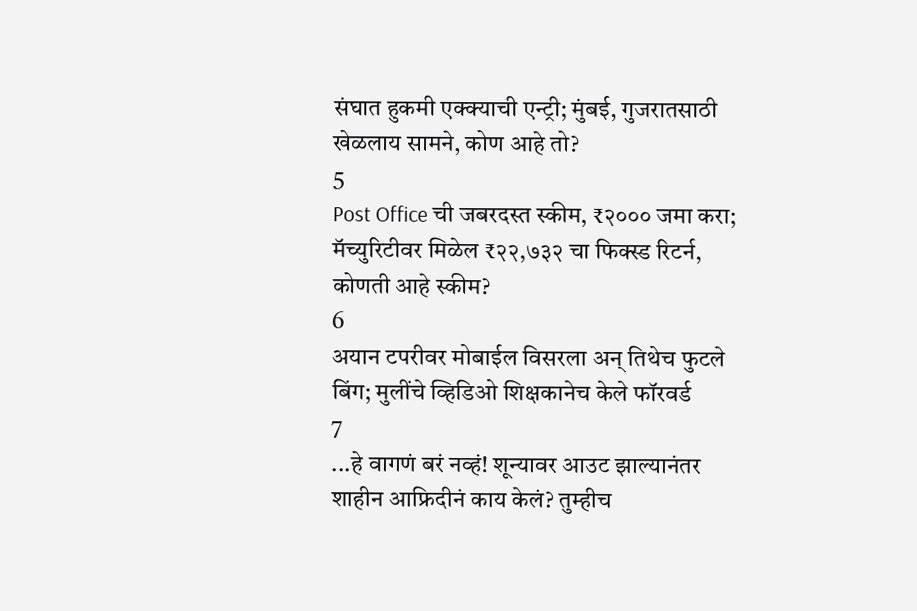संघात हुकमी एक्क्याची एन्ट्री; मुंबई, गुजरातसाठी खेळलाय सामने, कोण आहे तो?
5
Post Office ची जबरदस्त स्कीम, ₹२००० जमा करा; मॅच्युरिटीवर मिळेल ₹२२,७३२ चा फिक्स्ड रिटर्न, कोणती आहे स्कीम?
6
अयान टपरीवर मोबाईल विसरला अन् तिथेच फुटले बिंग; मुलींचे व्हिडिओ शिक्षकानेच केले फॉरवर्ड
7
...हे वागणं बरं नव्हं! शून्यावर आउट झाल्यानंतर शाहीन आफ्रिदीनं काय केलं? तुम्हीच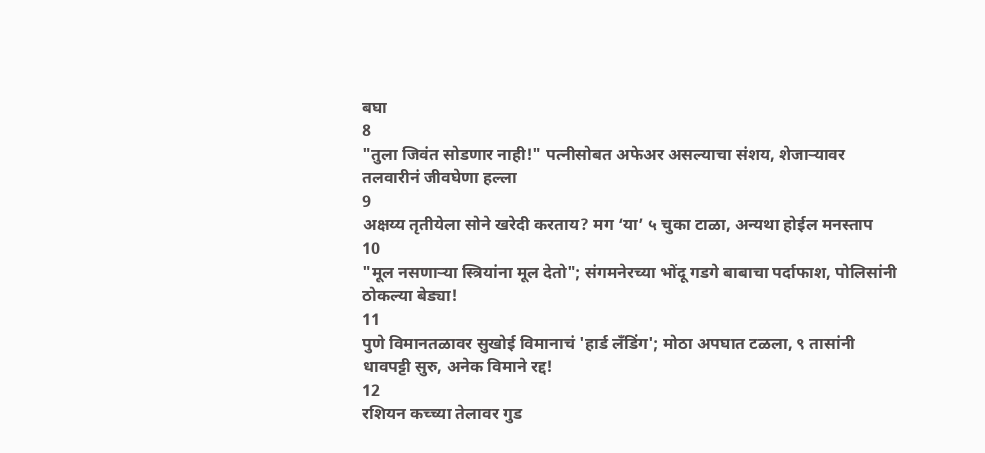बघा
8
"तुला जिवंत सोडणार नाही!" पत्नीसोबत अफेअर असल्याचा संशय, शेजाऱ्यावर तलवारीनं जीवघेणा हल्ला
9
अक्षय्य तृतीयेला सोने खरेदी करताय? मग ‘या’ ५ चुका टाळा, अन्यथा होईल मनस्ताप
10
"मूल नसणाऱ्या स्त्रियांना मूल देतो"; संगमनेरच्या भोंदू गडगे बाबाचा पर्दाफाश, पोलिसांनी ठोकल्या बेड्या!
11
पुणे विमानतळावर सुखोई विमानाचं 'हार्ड लँडिंग'; मोठा अपघात टळला, ९ तासांनी धावपट्टी सुरु, अनेक विमाने रद्द!
12
रशियन कच्च्या तेलावर गुड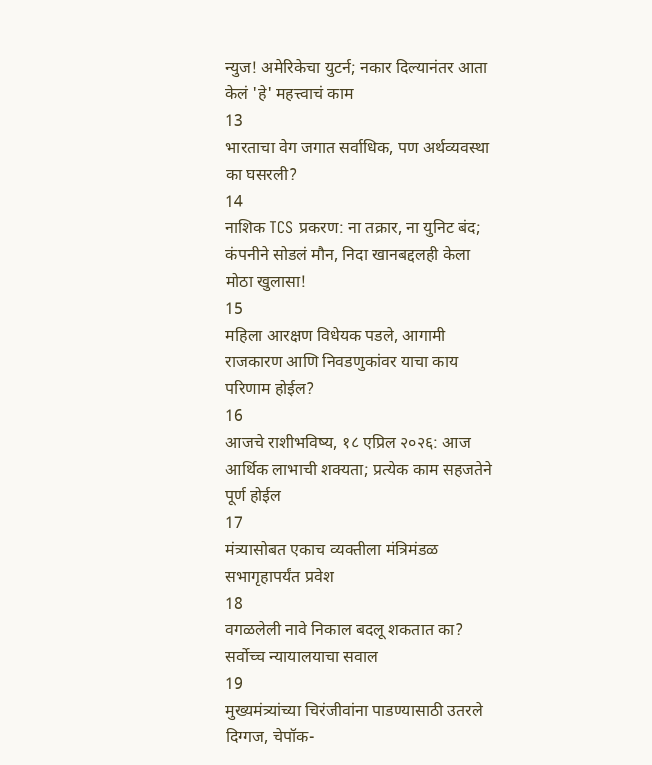न्युज! अमेरिकेचा युटर्न; नकार दिल्यानंतर आता केलं 'हे' महत्त्वाचं काम
13
भारताचा वेग जगात सर्वाधिक, पण अर्थव्यवस्था का घसरली?
14
नाशिक TCS प्रकरण: ना तक्रार, ना युनिट बंद; कंपनीने सोडलं मौन, निदा खानबद्दलही केला मोठा खुलासा!
15
महिला आरक्षण विधेयक पडले, आगामी राजकारण आणि निवडणुकांवर याचा काय परिणाम होईल?
16
आजचे राशीभविष्य, १८ एप्रिल २०२६: आज आर्थिक लाभाची शक्यता; प्रत्येक काम सहजतेने पूर्ण होईल
17
मंत्र्यासोबत एकाच व्यक्तीला मंत्रिमंडळ सभागृहापर्यंत प्रवेश
18
वगळलेली नावे निकाल बदलू शकतात का? सर्वोच्च न्यायालयाचा सवाल
19
मुख्यमंत्र्यांच्या चिरंजीवांना पाडण्यासाठी उतरले दिग्गज, चेपॉक-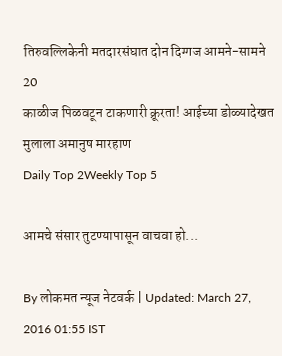तिरुवल्लिकेनी मतदारसंघात दोन दिग्गज आमने-सामने
20
काळीज पिळवटून टाकणारी क्रूरता! आईच्या डोळ्यादेखत मुलाला अमानुष मारहाण
Daily Top 2Weekly Top 5

आमचे संसार तुटण्यापासून वाचवा हो...

By लोकमत न्यूज नेटवर्क | Updated: March 27, 2016 01:55 IST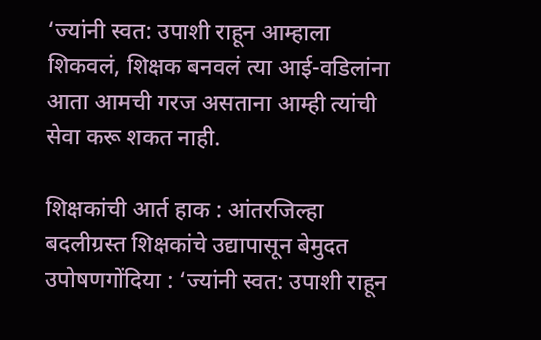‘ज्यांनी स्वत: उपाशी राहून आम्हाला शिकवलं, शिक्षक बनवलं त्या आई-वडिलांना आता आमची गरज असताना आम्ही त्यांची सेवा करू शकत नाही.

शिक्षकांची आर्त हाक : आंतरजिल्हा बदलीग्रस्त शिक्षकांचे उद्यापासून बेमुदत उपोषणगोंदिया : ‘ज्यांनी स्वत: उपाशी राहून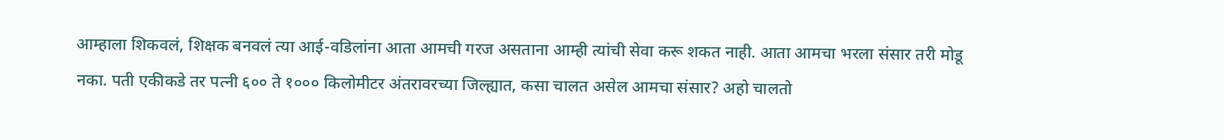आम्हाला शिकवलं, शिक्षक बनवलं त्या आई-वडिलांना आता आमची गरज असताना आम्ही त्यांची सेवा करू शकत नाही. आता आमचा भरला संसार तरी मोडू नका. पती एकीकडे तर पत्नी ६०० ते १००० किलोमीटर अंतरावरच्या जिल्ह्यात, कसा चालत असेल आमचा संसार? अहो चालतो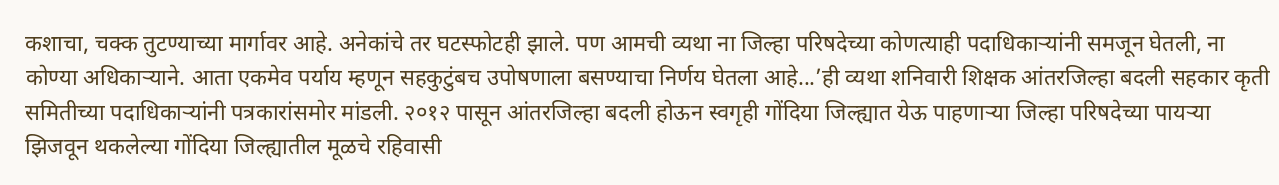कशाचा, चक्क तुटण्याच्या मार्गावर आहे. अनेकांचे तर घटस्फोटही झाले. पण आमची व्यथा ना जिल्हा परिषदेच्या कोणत्याही पदाधिकाऱ्यांनी समजून घेतली, ना कोण्या अधिकाऱ्याने. आता एकमेव पर्याय म्हणून सहकुटुंबच उपोषणाला बसण्याचा निर्णय घेतला आहे...’ही व्यथा शनिवारी शिक्षक आंतरजिल्हा बदली सहकार कृती समितीच्या पदाधिकाऱ्यांनी पत्रकारांसमोर मांडली. २०१२ पासून आंतरजिल्हा बदली होऊन स्वगृही गोंदिया जिल्ह्यात येऊ पाहणाऱ्या जिल्हा परिषदेच्या पायऱ्या झिजवून थकलेल्या गोंदिया जिल्ह्यातील मूळचे रहिवासी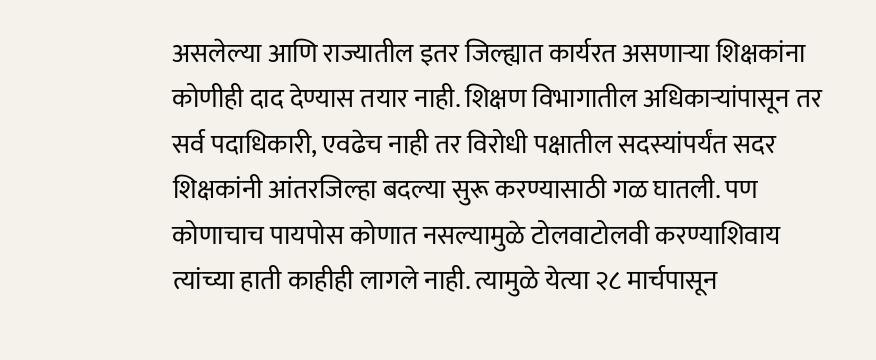असलेल्या आणि राज्यातील इतर जिल्ह्यात कार्यरत असणाऱ्या शिक्षकांना कोणीही दाद देण्यास तयार नाही. शिक्षण विभागातील अधिकाऱ्यांपासून तर सर्व पदाधिकारी, एवढेच नाही तर विरोधी पक्षातील सदस्यांपर्यंत सदर शिक्षकांनी आंतरजिल्हा बदल्या सुरू करण्यासाठी गळ घातली. पण कोणाचाच पायपोस कोणात नसल्यामुळे टोलवाटोलवी करण्याशिवाय त्यांच्या हाती काहीही लागले नाही. त्यामुळे येत्या २८ मार्चपासून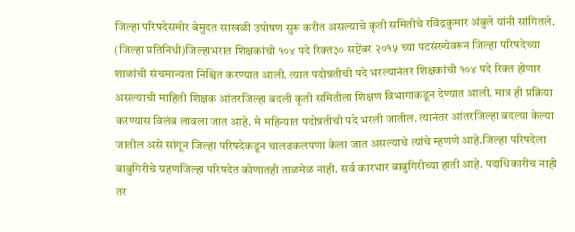जिल्हा परिषदेसमोर बेमुदत साखळी उपोषण सुरू करीत असल्याचे कृती समितीचे रविंद्रकुमार अंबुले यांनी सांगितले. (जिल्हा प्रतिनिधी)जिल्हाभरात शिक्षकांची १०४ पदे रिक्त३० सप्टेंबर २०१५ च्या पटसंख्येवरून जिल्हा परिषदेच्या शाळांची संचमान्यता निश्चित करण्यात आली. त्यात पदोन्नतीची पदे भरल्यानंतर शिक्षकांची १०४ पदे रिक्त होणार असल्याची माहिती शिक्षक आंतरजिल्हा बदली कृती समितीला शिक्षण विभागाकडून देण्यात आली. मात्र ही प्रक्रिया करण्यास विलंब लावला जात आहे. मे महिन्यात पदोन्नतीची पदे भरली जातील. त्यानंतर आंतरजिल्हा बदल्या केल्या जातील असे सांगून जिल्हा परिषदेकडून चालढकलपणा केला जात असल्याचे त्यांचे म्हणणे आहे.जिल्हा परिषदेला बाबुगिरीचे ग्रहणजिल्हा परिषदेत कोणातही ताळमेळ नाही. सर्व कारभार बाबुगिरीच्या हाती आहे. पदाधिकारीच नाही तर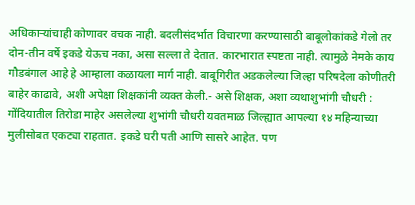अधिकाऱ्यांचाही कोणावर वचक नाही. बदलीसंदर्भात विचारणा करण्यासाठी बाबूलोकांकडे गेलो तर दोन-तीन वर्षे इकडे येऊच नका, असा सल्ला ते देतात. कारभारात स्पष्टता नाही. त्यामुळे नेमके काय गौडबंगाल आहे हे आम्हाला कळायला मार्ग नाही. बाबूगिरीत अडकलेल्या जिल्हा परिषदेला कोणीतरी बाहेर काढावे, अशी अपेक्षा शिक्षकांनी व्यक्त केली.- असे शिक्षक, अशा व्यथाशुभांगी चौधरी : गोंदियातील तिरोडा माहेर असलेल्या शुभांगी चौधरी यवतमाळ जिल्ह्यात आपल्या १४ महिन्याच्या मुलीसोबत एकट्या राहतात. इकडे घरी पती आणि सासरे आहेत. पण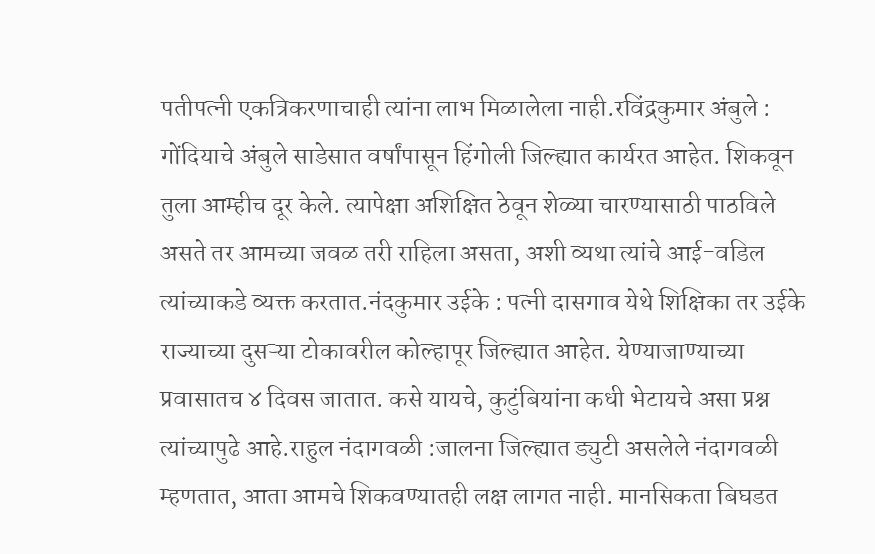पतीपत्नी एकत्रिकरणाचाही त्यांना लाभ मिळालेला नाही.रविंद्रकुमार अंबुले : गोंदियाचे अंबुले साडेसात वर्षांपासून हिंगोली जिल्ह्यात कार्यरत आहेत. शिकवून तुला आम्हीच दूर केले. त्यापेक्षा अशिक्षित ठेवून शेळ्या चारण्यासाठी पाठविले असते तर आमच्या जवळ तरी राहिला असता, अशी व्यथा त्यांचे आई-वडिल त्यांच्याकडे व्यक्त करतात.नंदकुमार उईके : पत्नी दासगाव येथे शिक्षिका तर उईके राज्याच्या दुसऱ्या टोकावरील कोल्हापूर जिल्ह्यात आहेत. येण्याजाण्याच्या प्रवासातच ४ दिवस जातात. कसे यायचे, कुटुंबियांना कधी भेटायचे असा प्रश्न त्यांच्यापुढे आहे.राहुल नंदागवळी :जालना जिल्ह्यात ड्युटी असलेले नंदागवळी म्हणतात, आता आमचे शिकवण्यातही लक्ष लागत नाही. मानसिकता बिघडत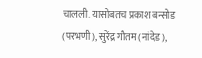चालली. यासोबतच प्रकाश बन्सोड (परभणी), सुरेंद्र गौतम (नांदेड),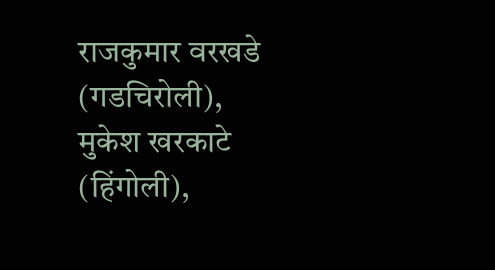राजकुमार वरखडे (गडचिरोली), मुकेश खरकाटे (हिंगोली),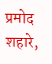प्रमोद शहारे,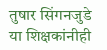तुषार सिंगनजुडे या शिक्षकांनीही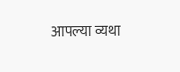आपल्या व्यथा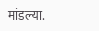मांडल्या.